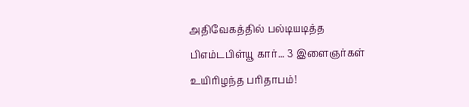அதிவேகத்தில் பல்டியடித்த பிஎம்டபிள்யூ கார்... 3 இளைஞர்கள் உயிரிழந்த பரிதாபம்!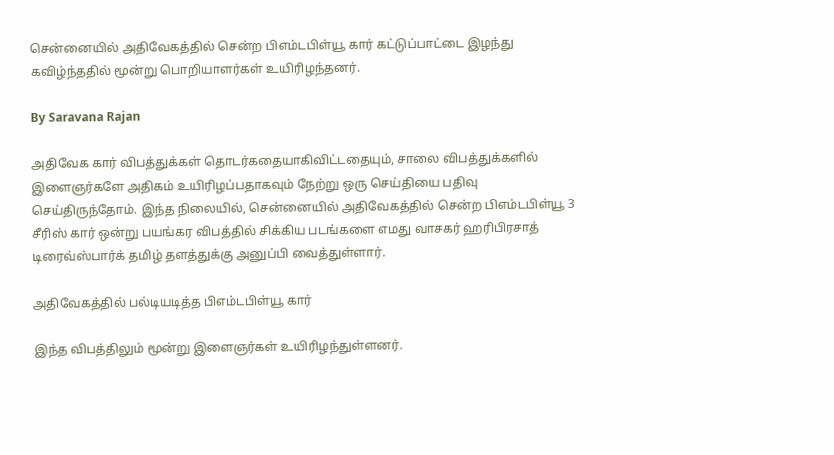சென்னையில் அதிவேகத்தில் சென்ற பிஎம்டபிள்யூ கார் கட்டுப்பாட்டை இழந்து கவிழ்ந்ததில் மூன்று பொறியாளர்கள் உயிரிழந்தனர்.

By Saravana Rajan

அதிவேக கார் விபத்துக்கள் தொடர்கதையாகிவிட்டதையும், சாலை விபத்துக்களில் இளைஞர்களே அதிகம் உயிரிழப்பதாகவும் நேற்று ஒரு செய்தியை பதிவு செய்திருந்தோம். இந்த நிலையில், சென்னையில் அதிவேகத்தில் சென்ற பிஎம்டபிள்யூ 3 சீரிஸ் கார் ஒன்று பயங்கர விபத்தில் சிக்கிய படங்களை எமது வாசகர் ஹரிபிரசாத் டிரைவ்ஸ்பார்க் தமிழ் தளத்துக்கு அனுப்பி வைத்துள்ளார்.

அதிவேகத்தில் பல்டியடித்த பிஎம்டபிள்யூ கார்

இந்த விபத்திலும் மூன்று இளைஞர்கள் உயிரிழந்துள்ளனர்.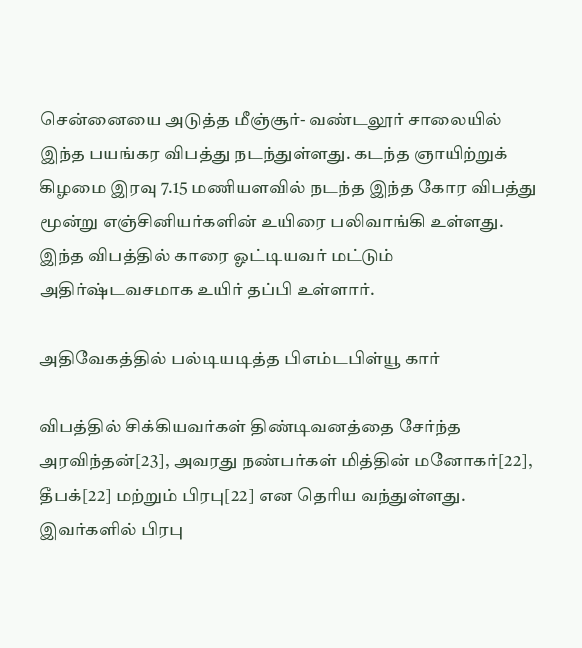சென்னையை அடுத்த மீஞ்சூர்- வண்டலூர் சாலையில் இந்த பயங்கர விபத்து நடந்துள்ளது. கடந்த ஞாயிற்றுக் கிழமை இரவு 7.15 மணியளவில் நடந்த இந்த கோர விபத்து மூன்று எஞ்சினியர்களின் உயிரை பலிவாங்கி உள்ளது. இந்த விபத்தில் காரை ஓட்டியவர் மட்டும் அதிர்ஷ்டவசமாக உயிர் தப்பி உள்ளார்.

அதிவேகத்தில் பல்டியடித்த பிஎம்டபிள்யூ கார்

விபத்தில் சிக்கியவர்கள் திண்டிவனத்தை சேர்ந்த அரவிந்தன்[23], அவரது நண்பர்கள் மித்தின் மனோகர்[22], தீபக்[22] மற்றும் பிரபு[22] என தெரிய வந்துள்ளது. இவர்களில் பிரபு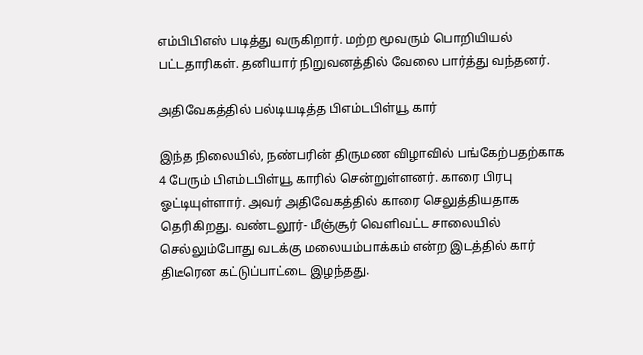எம்பிபிஎஸ் படித்து வருகிறார். மற்ற மூவரும் பொறியியல் பட்டதாரிகள். தனியார் நிறுவனத்தில் வேலை பார்த்து வந்தனர்.

அதிவேகத்தில் பல்டியடித்த பிஎம்டபிள்யூ கார்

இந்த நிலையில், நண்பரின் திருமண விழாவில் பங்கேற்பதற்காக 4 பேரும் பிஎம்டபிள்யூ காரில் சென்றுள்ளனர். காரை பிரபு ஓட்டியுள்ளார். அவர் அதிவேகத்தில் காரை செலுத்தியதாக தெரிகிறது. வண்டலூர்- மீஞ்சூர் வெளிவட்ட சாலையில் செல்லும்போது வடக்கு மலையம்பாக்கம் என்ற இடத்தில் கார் திடீரென கட்டுப்பாட்டை இழந்தது.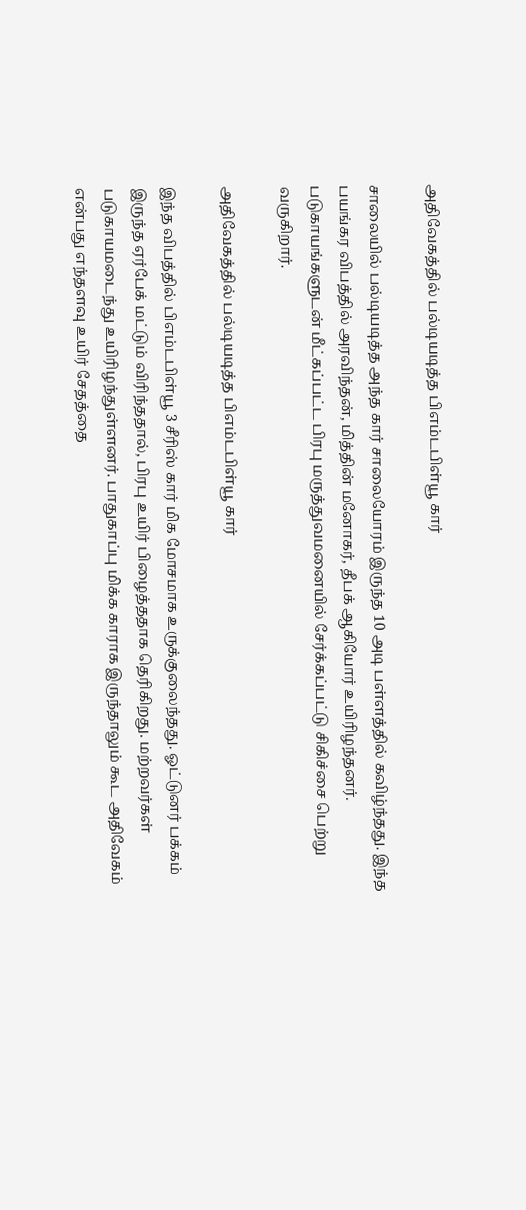அதிவேகத்தில் பல்டியடித்த பிஎம்டபிள்யூ கார்

சாலையில் பல்டியடித்த அந்த கார் சாலையோரம் இருந்த 10 அடி பள்ளத்தில் கவிழ்ந்தது. இந்த பயங்கர விபத்தில் அரவிந்தன், மித்தின் மனோகர், தீபக் ஆகியோர் உயிரிழந்தனர். படுகாயங்களுடன் மீட்கப்பட்ட பிரபு மருத்துவமனையில் சேர்க்கப்பட்டு சிகிச்சை பெற்று வருகிறார்.

அதிவேகத்தில் பல்டியடித்த பிஎம்டபிள்யூ கார்

இந்த விபத்தில் பிஎம்டபிள்யூ 3 சீரிஸ் கார் மிக மோசமாக உருக்குலைந்தது. ஓட்டுனர் பக்கம் இருந்த ஏர்பேக் மட்டும் விரிந்ததால், பிரபு உயிர் பிழைத்ததாக தெரிகிறது. மற்றவர்கள் படுகாயமடைந்து உயிரிழந்துள்ளனர். பாதுகாப்பு மிக்க காராக இருந்தாலும் கூட அதிவேகம் என்பது எந்தளவு உயிர் சேதத்தை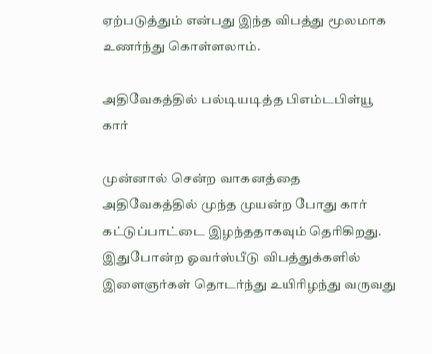ஏற்படுத்தும் என்பது இந்த விபத்து மூலமாக உணர்ந்து கொள்ளலாம்.

அதிவேகத்தில் பல்டியடித்த பிஎம்டபிள்யூ கார்

முன்னால் சென்ற வாகனத்தை அதிவேகத்தில் முந்த முயன்ற போது கார் கட்டுப்பாட்டை இழந்ததாகவும் தெரிகிறது. இதுபோன்ற ஓவர்ஸ்பீடு விபத்துக்களில் இளைஞர்கள் தொடர்ந்து உயிரிழந்து வருவது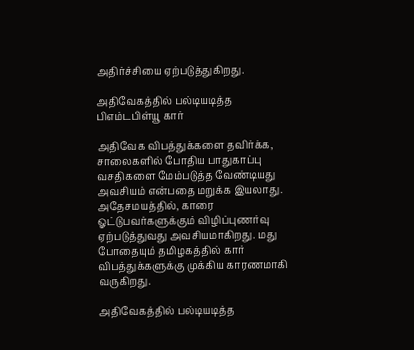அதிர்ச்சியை ஏற்படுத்துகிறது.

அதிவேகத்தில் பல்டியடித்த பிஎம்டபிள்யூ கார்

அதிவேக விபத்துக்களை தவிர்க்க, சாலைகளில் போதிய பாதுகாப்பு வசதிகளை மேம்படுத்த வேண்டியது அவசியம் என்பதை மறுக்க இயலாது. அதேசமயத்தில், காரை ஓட்டுபவர்களுக்கும் விழிப்புணர்வு ஏற்படுத்துவது அவசியமாகிறது. மது போதையும் தமிழகத்தில் கார் விபத்துக்களுக்கு முக்கிய காரணமாகி வருகிறது.

அதிவேகத்தில் பல்டியடித்த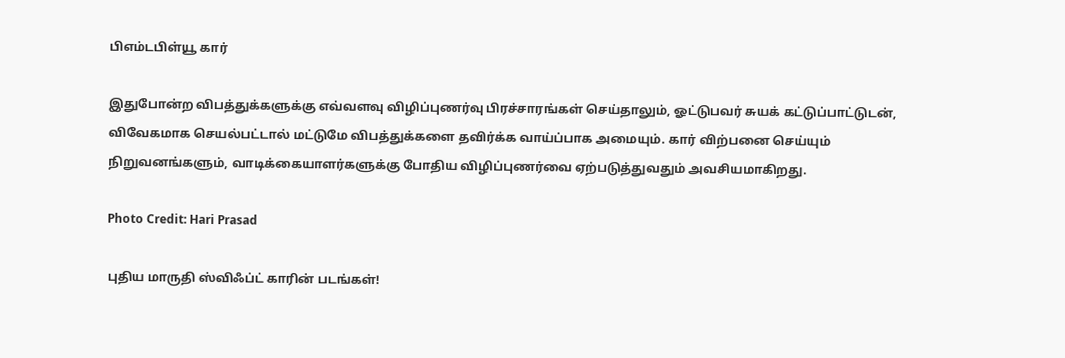பிஎம்டபிள்யூ கார்

இதுபோன்ற விபத்துக்களுக்கு எவ்வளவு விழிப்புணர்வு பிரச்சாரங்கள் செய்தாலும், ஓட்டுபவர் சுயக் கட்டுப்பாட்டுடன், விவேகமாக செயல்பட்டால் மட்டுமே விபத்துக்களை தவிர்க்க வாய்ப்பாக அமையும். கார் விற்பனை செய்யும் நிறுவனங்களும், வாடிக்கையாளர்களுக்கு போதிய விழிப்புணர்வை ஏற்படுத்துவதும் அவசியமாகிறது.

Photo Credit: Hari Prasad

புதிய மாருதி ஸ்விஃப்ட் காரின் படங்கள்!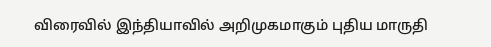விரைவில் இந்தியாவில் அறிமுகமாகும் புதிய மாருதி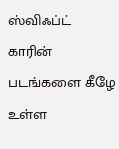ஸ்விஃப்ட் காரின் படங்களை கீழே உள்ள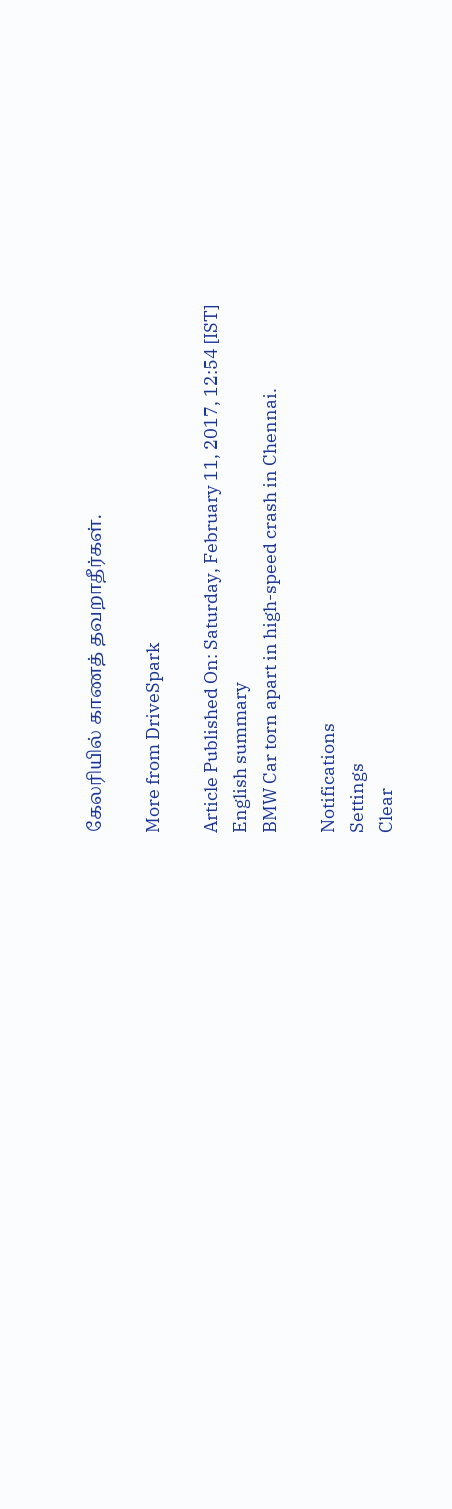கேலரியில் காணத் தவறாதீர்கள்.

More from DriveSpark

Article Published On: Saturday, February 11, 2017, 12:54 [IST]
English summary
BMW Car torn apart in high-speed crash in Chennai.

Notifications
Settings
Clear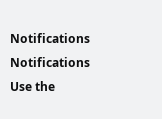Notifications
Notifications
Use the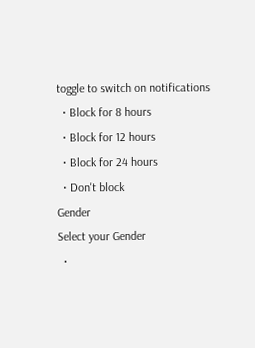toggle to switch on notifications
  • Block for 8 hours
  • Block for 12 hours
  • Block for 24 hours
  • Don't block
Gender
Select your Gender
  •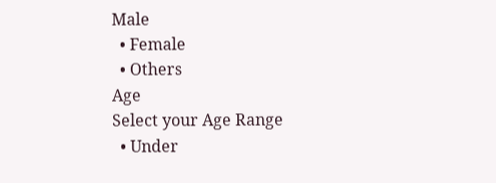Male
  • Female
  • Others
Age
Select your Age Range
  • Under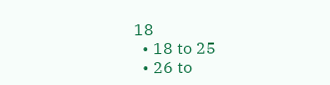18
  • 18 to 25
  • 26 to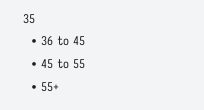35
  • 36 to 45
  • 45 to 55
  • 55+